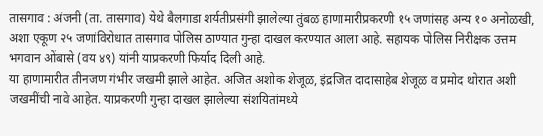तासगाव : अंजनी (ता. तासगाव) येथे बैलगाडा शर्यतीप्रसंगी झालेल्या तुंबळ हाणामारीप्रकरणी १५ जणांसह अन्य १० अनोळखी, अशा एकूण २५ जणांविरोधात तासगाव पोलिस ठाण्यात गुन्हा दाखल करण्यात आला आहे. सहायक पोलिस निरीक्षक उत्तम भगवान ओंबासे (वय ४९) यांनी याप्रकरणी फिर्याद दिली आहे.
या हाणामारीत तीनजण गंभीर जखमी झाले आहेत. अजित अशोक शेजूळ, इंद्रजित दादासाहेब शेजूळ व प्रमोद थोरात अशी जखमींची नावे आहेत. याप्रकरणी गुन्हा दाखल झालेल्या संशयितांमध्ये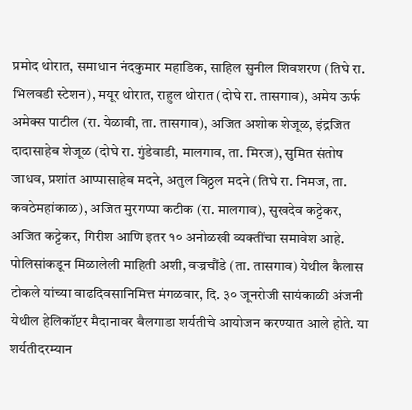प्रमोद थोरात, समाधान नंदकुमार महाडिक, साहिल सुनील शिवशरण (तिघे रा. भिलवडी स्टेशन), मयूर थोरात, राहुल थोरात (दोघे रा. तासगाव), अमेय ऊर्फ अमेक्स पाटील (रा. येळावी, ता. तासगाव), अजित अशोक शेजूळ, इंद्रजित दादासाहेब शेजूळ (दोघे रा. गुंडेवाडी, मालगाव, ता. मिरज), सुमित संतोष जाधव, प्रशांत आप्पासाहेब मदने, अतुल विठ्ठल मदने (तिघे रा. निमज, ता. कवठेमहांकाळ), अजित मुरगप्पा कटीक (रा. मालगाव), सुखदेव कट्टेकर, अजित कट्टेकर, गिरीश आणि इतर १० अनोळखी व्यक्तींचा समावेश आहे.
पोलिसांकडून मिळालेली माहिती अशी, वज्रचौंडे (ता. तासगाव) येथील कैलास टोकले यांच्या वाढदिवसानिमित्त मंगळवार, दि. ३० जूनरोजी सायंकाळी अंजनी येथील हेलिकॉप्टर मैदानावर बैलगाडा शर्यतीचे आयोजन करण्यात आले होते. या शर्यतीदरम्यान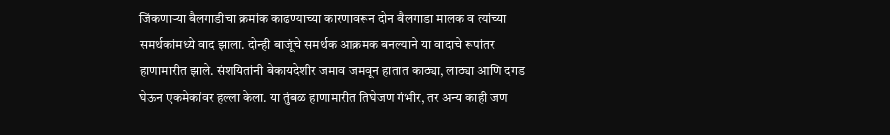जिंकणाऱ्या बैलगाडीचा क्रमांक काढण्याच्या कारणावरून दोन बैलगाडा मालक व त्यांच्या समर्थकांमध्ये वाद झाला. दोन्ही बाजूंचे समर्थक आक्रमक बनल्याने या वादाचे रूपांतर हाणामारीत झाले. संशयितांनी बेकायदेशीर जमाव जमवून हातात काठ्या, लाठ्या आणि दगड घेऊन एकमेकांवर हल्ला केला. या तुंबळ हाणामारीत तिघेजण गंभीर, तर अन्य काही जण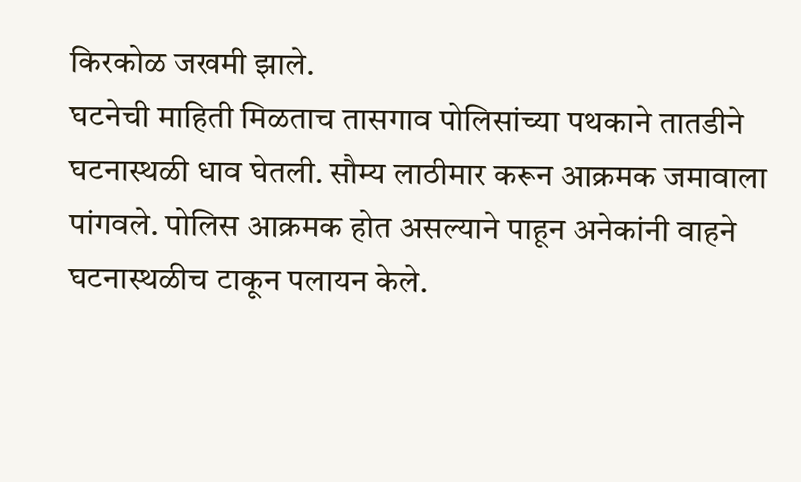किरकोळ जखमी झाले.
घटनेची माहिती मिळताच तासगाव पोलिसांच्या पथकाने तातडीने घटनास्थळी धाव घेतली. सौम्य लाठीमार करून आक्रमक जमावाला पांगवले. पोलिस आक्रमक होत असल्याने पाहून अनेकांनी वाहने घटनास्थळीच टाकून पलायन केले.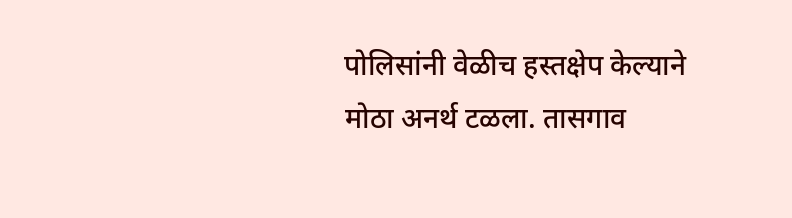पोलिसांनी वेळीच हस्तक्षेप केल्याने मोठा अनर्थ टळला. तासगाव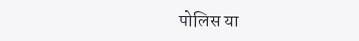पोलिस या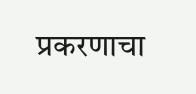प्रकरणाचा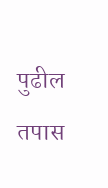पुढील तपास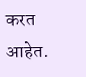करत आहेत.